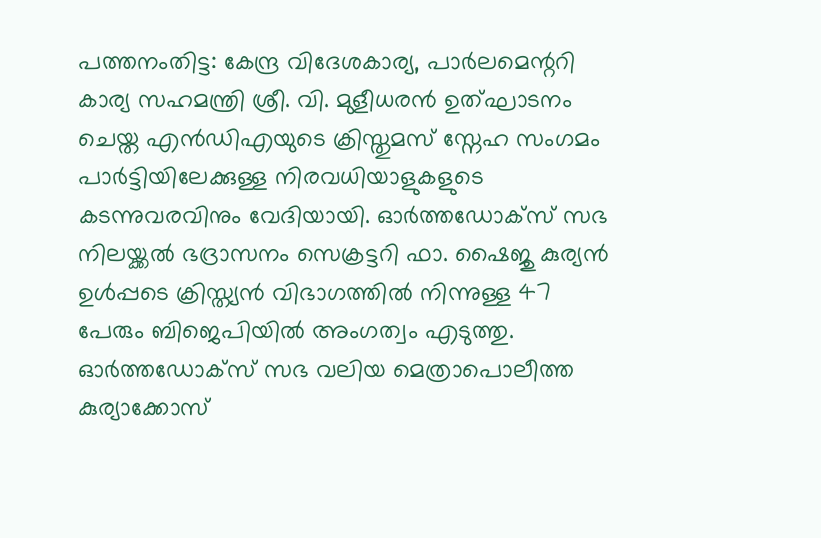പത്തനംതിട്ട: കേന്ദ്ര വിദേശകാര്യ, പാർലമെന്ററി കാര്യ സഹമന്ത്രി ശ്രീ. വി. മുളീധരൻ ഉത്ഘാടനം ചെയ്ത എൻഡിഎയുടെ ക്രിസ്തുമസ് സ്നേഹ സംഗമം പാർട്ടിയിലേക്കുള്ള നിരവധിയാളുകളുടെ കടന്നുവരവിനും വേദിയായി. ഓർത്തഡോക്സ് സഭ നിലയ്ക്കൽ ഭദ്രാസനം സെക്രട്ടറി ഫാ. ഷൈജു കുര്യൻ ഉൾപ്പടെ ക്രിസ്ത്യൻ വിഭാഗത്തിൽ നിന്നുള്ള 47 പേരും ബിജെപിയിൽ അംഗത്വം എടുത്തു. ഓർത്തഡോക്സ് സഭ വലിയ മെത്രാപൊലീത്ത കുര്യാക്കോസ്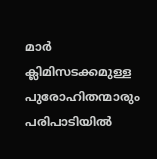മാർ ക്ലിമിസടക്കമുള്ള പുരോഹിതന്മാരും പരിപാടിയിൽ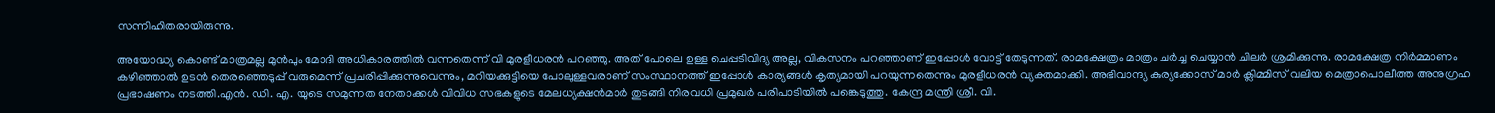സന്നിഹിതരായിരുന്നു.

അയോദ്ധ്യ കൊണ്ട് മാത്രമല്ല മുൻപും മോദി അധികാരത്തിൽ വന്നതെന്ന് വി മുരളീധരൻ പറഞ്ഞു. അത് പോലെ ഉള്ള ചെപ്പടിവിദ്യ അല്ല, വികസനം പറഞ്ഞാണ് ഇപ്പോൾ വോട്ട് തേടുന്നത്. രാമക്ഷേത്രം മാത്രം ചർച്ച ചെയ്യാൻ ചിലർ ശ്രമിക്കുന്നു. രാമക്ഷേത്ര നിർമ്മാണം കഴിഞ്ഞാൽ ഉടൻ തെരഞ്ഞെടുപ്പ് വരുമെന്ന് പ്രചരിപ്പിക്കുന്നുവെന്നും, മറിയക്കുട്ടിയെ പോലുള്ളവരാണ് സംസ്ഥാനത്ത് ഇപ്പോൾ കാര്യങ്ങൾ കൃത്യമായി പറയുന്നതെന്നും മുരളീധരൻ വ്യക്തമാക്കി. അഭിവാന്ദ്യ കുര്യക്കോസ് മാർ ക്ലിമ്മിസ് വലിയ മെത്രാപൊലീത്ത അനുഗ്രഹ പ്രഭാഷണം നടത്തി.എൻ. ഡി. എ. യുടെ സമുന്നത നേതാക്കൾ വിവിധ സഭകളുടെ മേലധ്യക്ഷൻമാർ തുടങ്ങി നിരവധി പ്രമുഖർ പരിപാടിയിൽ പങ്കെടുത്തു. കേന്ദ്ര മന്ത്രി ശ്രീ. വി.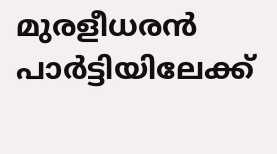മുരളീധരൻ പാർട്ടിയിലേക്ക്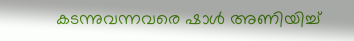കടന്നുവന്നവരെ ഷാൾ അണിയിച്ച്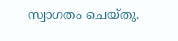സ്വാഗതം ചെയ്തു.